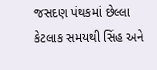જસદણ પંથકમાં છેલ્લા કેટલાક સમયથી સિંહ અને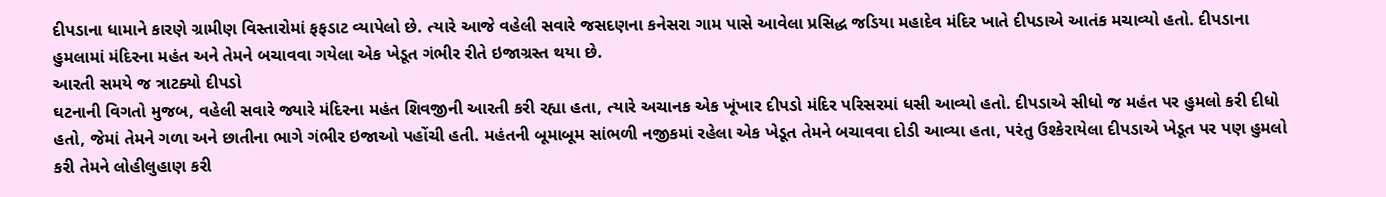દીપડાના ધામાને કારણે ગ્રામીણ વિસ્તારોમાં ફફડાટ વ્યાપેલો છે. ત્યારે આજે વહેલી સવારે જસદણના કનેસરા ગામ પાસે આવેલા પ્રસિદ્ધ જડિયા મહાદેવ મંદિર ખાતે દીપડાએ આતંક મચાવ્યો હતો. દીપડાના હુમલામાં મંદિરના મહંત અને તેમને બચાવવા ગયેલા એક ખેડૂત ગંભીર રીતે ઇજાગ્રસ્ત થયા છે.
આરતી સમયે જ ત્રાટક્યો દીપડો
ઘટનાની વિગતો મુજબ, વહેલી સવારે જ્યારે મંદિરના મહંત શિવજીની આરતી કરી રહ્યા હતા, ત્યારે અચાનક એક ખૂંખાર દીપડો મંદિર પરિસરમાં ધસી આવ્યો હતો. દીપડાએ સીધો જ મહંત પર હુમલો કરી દીધો હતો, જેમાં તેમને ગળા અને છાતીના ભાગે ગંભીર ઇજાઓ પહોંચી હતી. મહંતની બૂમાબૂમ સાંભળી નજીકમાં રહેલા એક ખેડૂત તેમને બચાવવા દોડી આવ્યા હતા, પરંતુ ઉશ્કેરાયેલા દીપડાએ ખેડૂત પર પણ હુમલો કરી તેમને લોહીલુહાણ કરી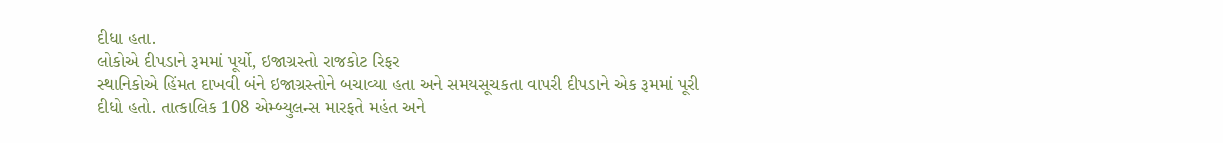દીધા હતા.
લોકોએ દીપડાને રૂમમાં પૂર્યો, ઇજાગ્રસ્તો રાજકોટ રિફર
સ્થાનિકોએ હિંમત દાખવી બંને ઇજાગ્રસ્તોને બચાવ્યા હતા અને સમયસૂચકતા વાપરી દીપડાને એક રૂમમાં પૂરી દીધો હતો. તાત્કાલિક 108 એમ્બ્યુલન્સ મારફતે મહંત અને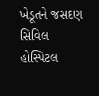ખેડૂતને જસદણ સિવિલ હોસ્પિટલ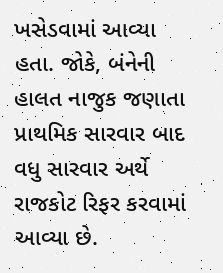ખસેડવામાં આવ્યા હતા. જોકે, બંનેની હાલત નાજુક જણાતા પ્રાથમિક સારવાર બાદ વધુ સારવાર અર્થે રાજકોટ રિફર કરવામાં આવ્યા છે.